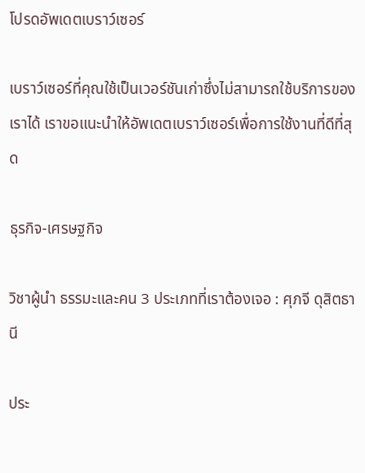โปรดอัพเดตเบราว์เซอร์

เบราว์เซอร์ที่คุณใช้เป็นเวอร์ชันเก่าซึ่งไม่สามารถใช้บริการของเราได้ เราขอแนะนำให้อัพเดตเบราว์เซอร์เพื่อการใช้งานที่ดีที่สุด

ธุรกิจ-เศรษฐกิจ

วิชาผู้นำ ธรรมะและคน 3 ประเภทที่เราต้องเจอ : ศุภจี ดุสิตธานี

ประ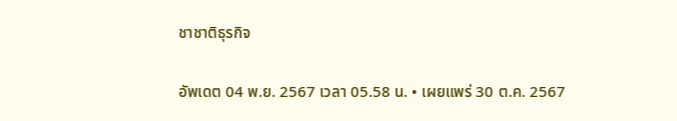ชาชาติธุรกิจ

อัพเดต 04 พ.ย. 2567 เวลา 05.58 น. • เผยแพร่ 30 ต.ค. 2567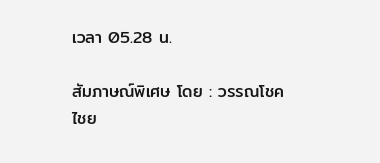เวลา 05.28 น.

สัมภาษณ์พิเศษ โดย : วรรณโชค ไชย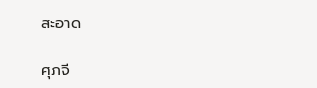สะอาด

ศุภจี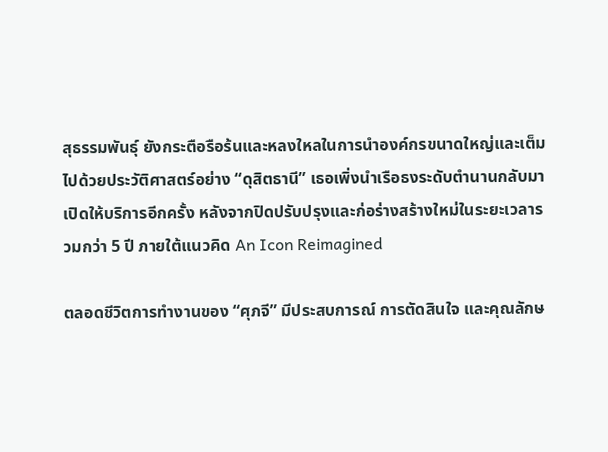สุธรรมพันธุ์ ยังกระตือรือร้นและหลงใหลในการนำองค์กรขนาดใหญ่และเต็มไปด้วยประวัติศาสตร์อย่าง “ดุสิตธานี” เธอเพิ่งนำเรือธงระดับตำนานกลับมาเปิดให้บริการอีกครั้ง หลังจากปิดปรับปรุงและก่อร่างสร้างใหม่ในระยะเวลารวมกว่า 5 ปี ภายใต้แนวคิด An Icon Reimagined

ตลอดชีวิตการทำงานของ “ศุภจี” มีประสบการณ์ การตัดสินใจ และคุณลักษ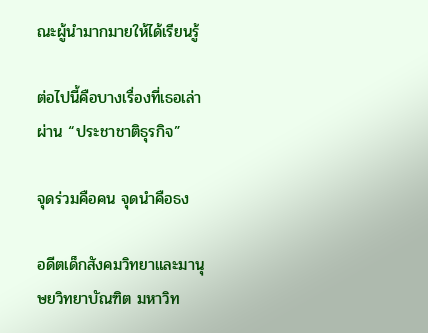ณะผู้นำมากมายให้ได้เรียนรู้

ต่อไปนี้คือบางเรื่องที่เธอเล่าผ่าน “ประชาชาติธุรกิจ”

จุดร่วมคือคน จุดนำคือธง

อดีตเด็กสังคมวิทยาและมานุษยวิทยาบัณฑิต มหาวิท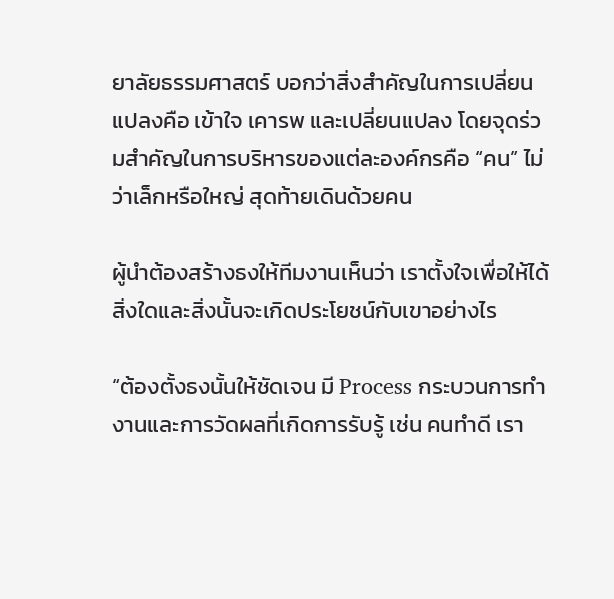ยาลัยธรรมศาสตร์ บอกว่าสิ่งสำคัญในการเปลี่ยนแปลงคือ เข้าใจ เคารพ และเปลี่ยนแปลง โดยจุดร่วมสำคัญในการบริหารของแต่ละองค์กรคือ “คน” ไม่ว่าเล็กหรือใหญ่ สุดท้ายเดินด้วยคน

ผู้นำต้องสร้างธงให้ทีมงานเห็นว่า เราตั้งใจเพื่อให้ได้สิ่งใดและสิ่งนั้นจะเกิดประโยชน์กับเขาอย่างไร

“ต้องตั้งธงนั้นให้ชัดเจน มี Process กระบวนการทำงานและการวัดผลที่เกิดการรับรู้ เช่น คนทำดี เรา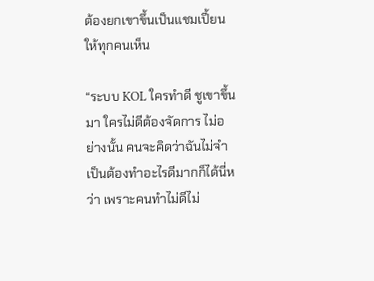ต้องยกเขาขึ้นเป็นแชมเปี้ยนให้ทุกคนเห็น

“ระบบ KOL ใครทำดี ชูเขาขึ้นมา ใครไม่ดีต้องจัดการ ไม่อย่างนั้น คนจะคิดว่าฉันไม่จำเป็นต้องทำอะไรดีมากก็ได้นี่หว่า เพราะคนทำไม่ดีไม่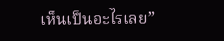เห็นเป็นอะไรเลย”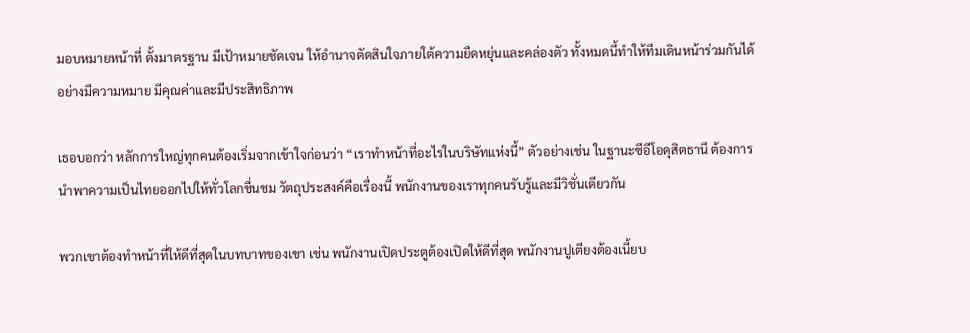มอบหมายหน้าที่ ตั้งมาตรฐาน มีเป้าหมายชัดเจน ให้อำนาจตัดสินใจภายใต้ความยืดหยุ่นและคล่องตัว ทั้งหมดนี้ทำให้ทีมเดินหน้าร่วมกันได้อย่างมีความหมาย มีคุณค่าและมีประสิทธิภาพ

เธอบอกว่า หลักการใหญ่ทุกคนต้องเริ่มจากเข้าใจก่อนว่า “เราทำหน้าที่อะไรในบริษัทแห่งนี้” ตัวอย่างเช่น ในฐานะซีอีโอดุสิตธานี ต้องการนำพาความเป็นไทยออกไปให้ทั่วโลกชื่นชม วัตถุประสงค์คือเรื่องนี้ พนักงานของเราทุกคนรับรู้และมีวิชั่นเดียวกัน

พวกเขาต้องทำหน้าที่ให้ดีที่สุดในบทบาทของเขา เช่น พนักงานเปิดประตูต้องเปิดให้ดีที่สุด พนักงานปูเตียงต้องเนี้ยบ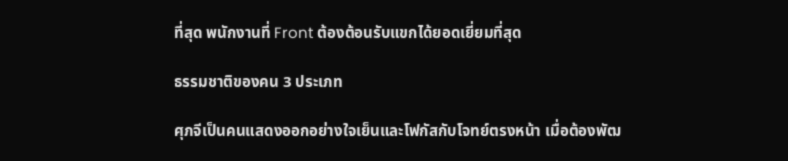ที่สุด พนักงานที่ Front ต้องต้อนรับแขกได้ยอดเยี่ยมที่สุด

ธรรมชาติของคน 3 ประเภท

ศุภจีเป็นคนแสดงออกอย่างใจเย็นและโฟกัสกับโจทย์ตรงหน้า เมื่อต้องพัฒ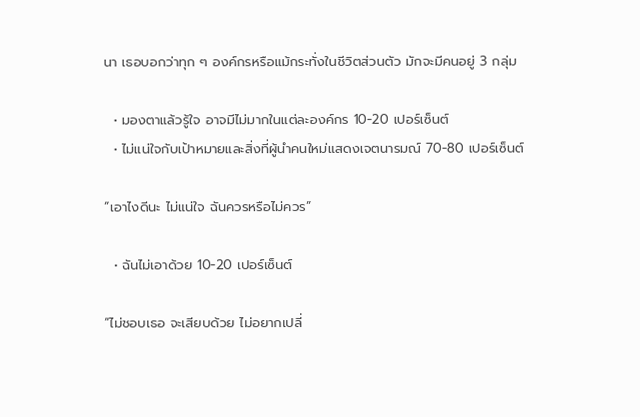นา เธอบอกว่าทุก ๆ องค์กรหรือแม้กระทั่งในชีวิตส่วนตัว มักจะมีคนอยู่ 3 กลุ่ม

  • มองตาแล้วรู้ใจ อาจมีไม่มากในแต่ละองค์กร 10-20 เปอร์เซ็นต์
  • ไม่แน่ใจกับเป้าหมายและสิ่งที่ผู้นำคนใหม่แสดงเจตนารมณ์ 70-80 เปอร์เซ็นต์

“เอาไงดีนะ ไม่แน่ใจ ฉันควรหรือไม่ควร”

  • ฉันไม่เอาด้วย 10-20 เปอร์เซ็นต์

“ไม่ชอบเธอ จะเสียบด้วย ไม่อยากเปลี่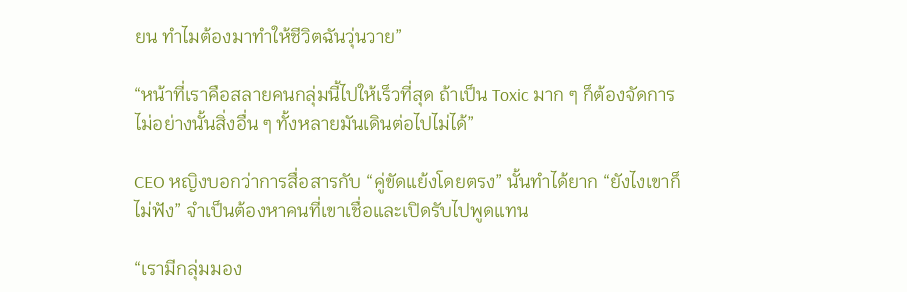ยน ทำไมต้องมาทำให้ชีวิตฉันวุ่นวาย”

“หน้าที่เราคือสลายคนกลุ่มนี้ไปให้เร็วที่สุด ถ้าเป็น Toxic มาก ๆ ก็ต้องจัดการ ไม่อย่างนั้นสิ่งอื่น ๆ ทั้งหลายมันเดินต่อไปไม่ได้”

CEO หญิงบอกว่าการสื่อสารกับ “คู่ขัดแย้งโดยตรง” นั้นทำได้ยาก “ยังไงเขาก็ไม่ฟัง” จำเป็นต้องหาคนที่เขาเชื่อและเปิดรับไปพูดแทน

“เรามีกลุ่มมอง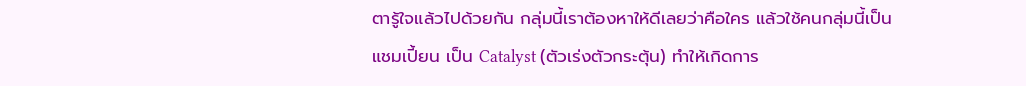ตารู้ใจแล้วไปด้วยกัน กลุ่มนี้เราต้องหาให้ดีเลยว่าคือใคร แล้วใช้คนกลุ่มนี้เป็นแชมเปี้ยน เป็น Catalyst (ตัวเร่งตัวกระตุ้น) ทำให้เกิดการ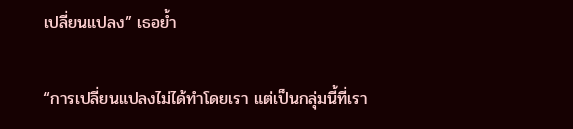เปลี่ยนแปลง” เธอย้ำ

“การเปลี่ยนแปลงไม่ได้ทำโดยเรา แต่เป็นกลุ่มนี้ที่เรา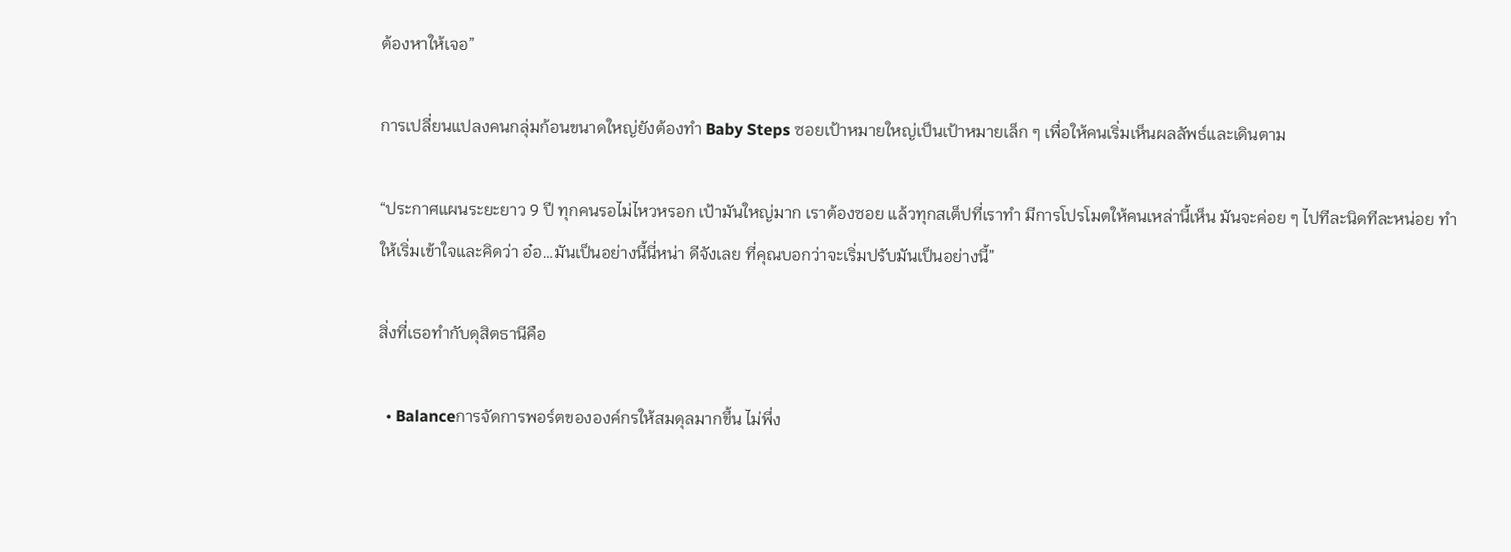ต้องหาให้เจอ”

การเปลี่ยนแปลงคนกลุ่มก้อนขนาดใหญ่ยังต้องทำ Baby Steps ซอยเป้าหมายใหญ่เป็นเป้าหมายเล็ก ๆ เพื่อให้คนเริ่มเห็นผลลัพธ์และเดินตาม

“ประกาศแผนระยะยาว 9 ปี ทุกคนรอไม่ไหวหรอก เป้ามันใหญ่มาก เราต้องซอย แล้วทุกสเต็ปที่เราทำ มีการโปรโมตให้คนเหล่านี้เห็น มันจะค่อย ๆ ไปทีละนิดทีละหน่อย ทำให้เริ่มเข้าใจและคิดว่า อ๋อ…มันเป็นอย่างนี้นี่หน่า ดีจังเลย ที่คุณบอกว่าจะเริ่มปรับมันเป็นอย่างนี้”

สิ่งที่เธอทำกับดุสิตธานีคือ

  • Balanceการจัดการพอร์ตขององค์กรให้สมดุลมากขึ้น ไม่พึ่ง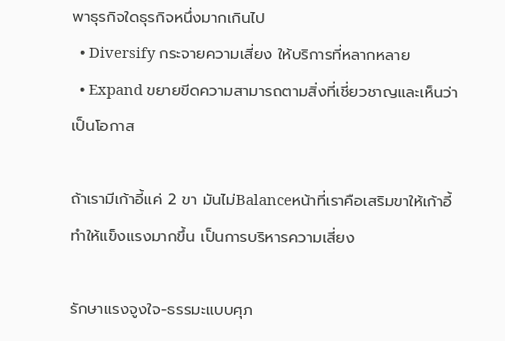พาธุรกิจใดธุรกิจหนึ่งมากเกินไป
  • Diversify กระจายความเสี่ยง ให้บริการที่หลากหลาย
  • Expand ขยายขีดความสามารถตามสิ่งที่เชี่ยวชาญและเห็นว่าเป็นโอกาส

ถ้าเรามีเก้าอี้แค่ 2 ขา มันไม่Balanceหน้าที่เราคือเสริมขาให้เก้าอี้ ทำให้แข็งแรงมากขึ้น เป็นการบริหารความเสี่ยง

รักษาแรงจูงใจ-ธรรมะแบบศุภ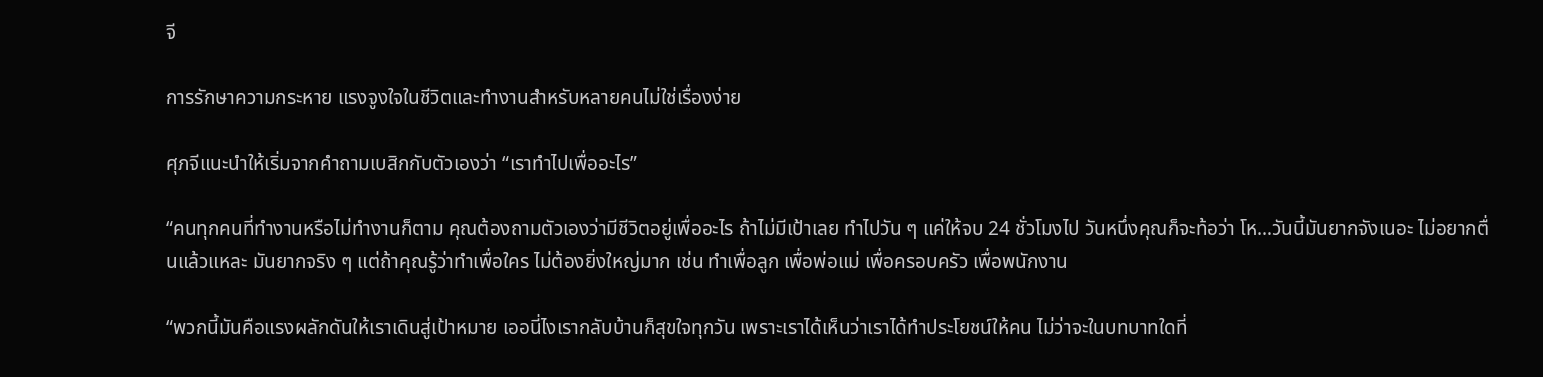จี

การรักษาความกระหาย แรงจูงใจในชีวิตและทำงานสำหรับหลายคนไม่ใช่เรื่องง่าย

ศุภจีแนะนำให้เริ่มจากคำถามเบสิกกับตัวเองว่า “เราทำไปเพื่ออะไร”

“คนทุกคนที่ทำงานหรือไม่ทำงานก็ตาม คุณต้องถามตัวเองว่ามีชีวิตอยู่เพื่ออะไร ถ้าไม่มีเป้าเลย ทำไปวัน ๆ แค่ให้จบ 24 ชั่วโมงไป วันหนึ่งคุณก็จะท้อว่า โห…วันนี้มันยากจังเนอะ ไม่อยากตื่นแล้วแหละ มันยากจริง ๆ แต่ถ้าคุณรู้ว่าทำเพื่อใคร ไม่ต้องยิ่งใหญ่มาก เช่น ทำเพื่อลูก เพื่อพ่อแม่ เพื่อครอบครัว เพื่อพนักงาน

“พวกนี้มันคือแรงผลักดันให้เราเดินสู่เป้าหมาย เออนี่ไงเรากลับบ้านก็สุขใจทุกวัน เพราะเราได้เห็นว่าเราได้ทำประโยชน์ให้คน ไม่ว่าจะในบทบาทใดที่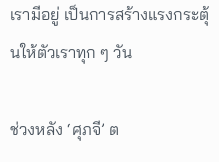เรามีอยู่ เป็นการสร้างแรงกระตุ้นให้ตัวเราทุก ๆ วัน

ช่วงหลัง ‘ศุภจี’ ต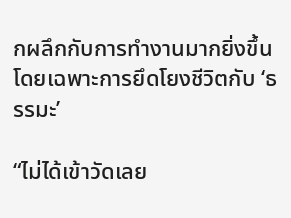กผลึกกับการทำงานมากยิ่งขึ้นโดยเฉพาะการยึดโยงชีวิตกับ ‘ธรรมะ’

“ไม่ได้เข้าวัดเลย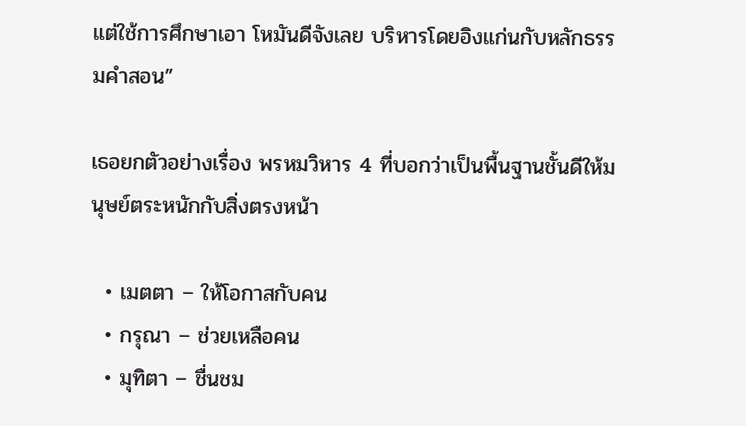แต่ใช้การศึกษาเอา โหมันดีจังเลย บริหารโดยอิงแก่นกับหลักธรรมคำสอน”

เธอยกตัวอย่างเรื่อง พรหมวิหาร 4 ที่บอกว่าเป็นพื้นฐานชั้นดีให้มนุษย์ตระหนักกับสิ่งตรงหน้า

  • เมตตา – ให้โอกาสกับคน
  • กรุณา – ช่วยเหลือคน
  • มุทิตา – ชื่นชม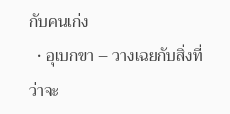กับคนเก่ง
  • อุเบกขา – วางเฉยกับสิ่งที่ว่าจะ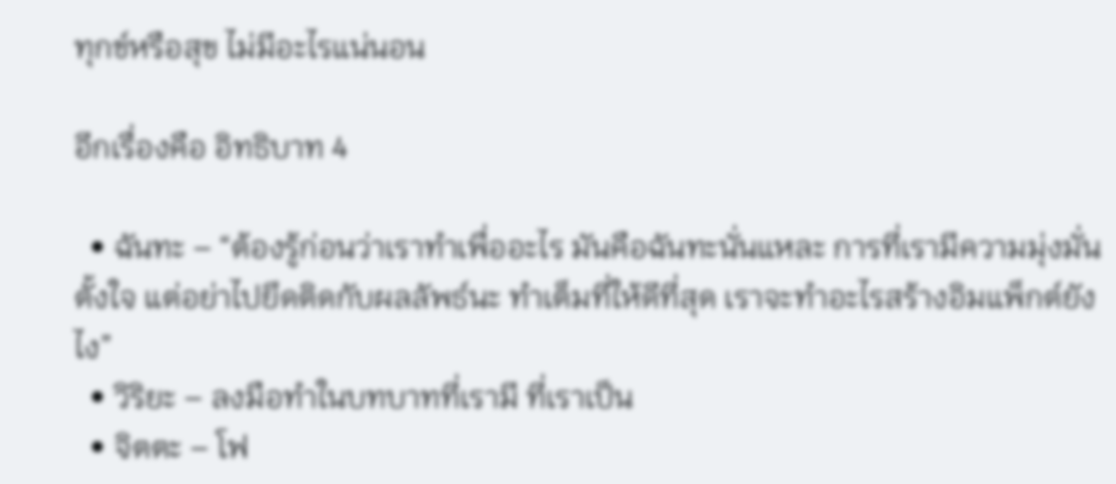ทุกข์หรือสุข ไม่มีอะไรแน่นอน

อีกเรื่องคือ อิทธิบาท 4

  • ฉันทะ – “ต้องรู้ก่อนว่าเราทำเพื่ออะไร มันคือฉันทะนั่นแหละ การที่เรามีความมุ่งมั่นตั้งใจ แต่อย่าไปยึดติดกับผลลัพธ์นะ ทำเต็มที่ให้ดีที่สุด เราจะทำอะไรสร้างอิมแพ็กต์ยังไง”
  • วิริยะ – ลงมือทำในบทบาทที่เรามี ที่เราเป็น
  • จิตตะ – โฟ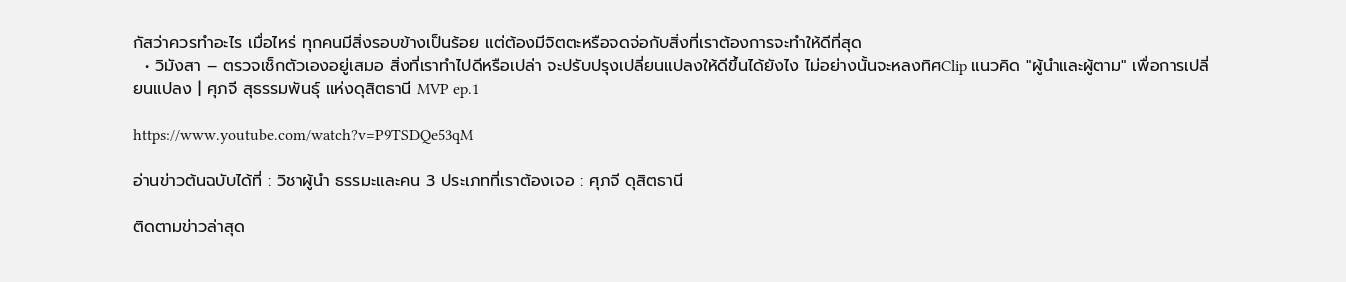กัสว่าควรทำอะไร เมื่อไหร่ ทุกคนมีสิ่งรอบข้างเป็นร้อย แต่ต้องมีจิตตะหรือจดจ่อกับสิ่งที่เราต้องการจะทำให้ดีที่สุด
  • วิมังสา – ตรวจเช็กตัวเองอยู่เสมอ สิ่งที่เราทำไปดีหรือเปล่า จะปรับปรุงเปลี่ยนแปลงให้ดีขึ้นได้ยังไง ไม่อย่างนั้นจะหลงทิศClip แนวคิด "ผู้นำและผู้ตาม" เพื่อการเปลี่ยนแปลง | ศุภจี สุธรรมพันธุ์ แห่งดุสิตธานี MVP ep.1

https://www.youtube.com/watch?v=P9TSDQe53qM

อ่านข่าวต้นฉบับได้ที่ : วิชาผู้นำ ธรรมะและคน 3 ประเภทที่เราต้องเจอ : ศุภจี ดุสิตธานี

ติดตามข่าวล่าสุด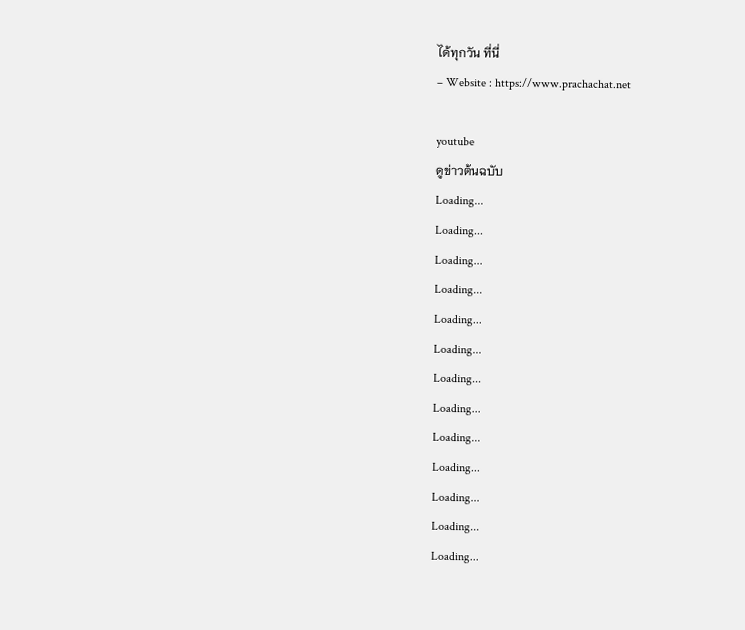ได้ทุกวัน ที่นี่
– Website : https://www.prachachat.net

youtube
ดูข่าวต้นฉบับ
Loading...
Loading...
Loading...
Loading...
Loading...
Loading...
Loading...
Loading...
Loading...
Loading...
Loading...
Loading...
Loading...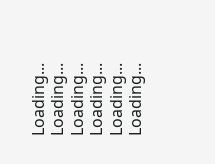Loading...
Loading...
Loading...
Loading...
Loading...
Loading...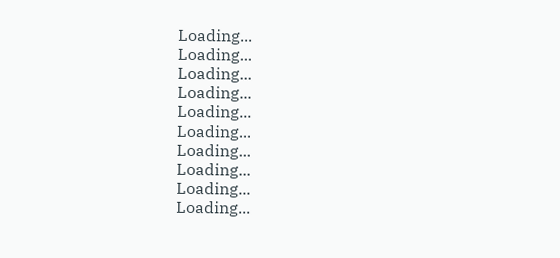Loading...
Loading...
Loading...
Loading...
Loading...
Loading...
Loading...
Loading...
Loading...
Loading...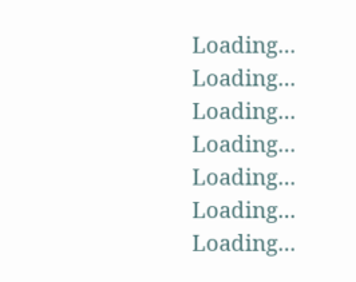Loading...
Loading...
Loading...
Loading...
Loading...
Loading...
Loading...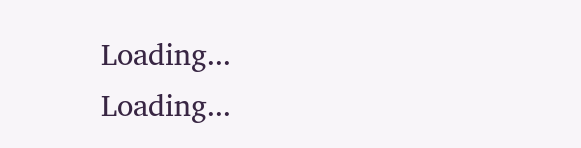Loading...
Loading...